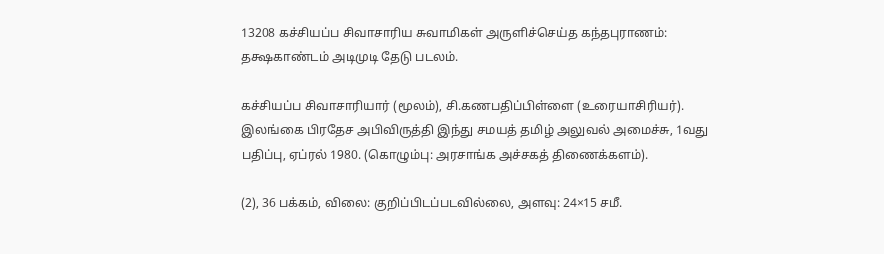13208 கச்சியப்ப சிவாசாரிய சுவாமிகள் அருளிச்செய்த கந்தபுராணம்: தக்ஷகாண்டம் அடிமுடி தேடு படலம்.

கச்சியப்ப சிவாசாரியார் (மூலம்), சி.கணபதிப்பிள்ளை (உரையாசிரியர்). இலங்கை பிரதேச அபிவிருத்தி இந்து சமயத் தமிழ் அலுவல் அமைச்சு, 1வது பதிப்பு, ஏப்ரல் 1980. (கொழும்பு: அரசாங்க அச்சகத் திணைக்களம்).

(2), 36 பக்கம், விலை: குறிப்பிடப்படவில்லை, அளவு: 24×15 சமீ.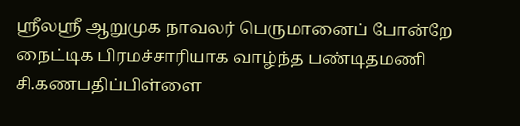ஸ்ரீலஸ்ரீ ஆறுமுக நாவலர் பெருமானைப் போன்றே நைட்டிக பிரமச்சாரியாக வாழ்ந்த பண்டிதமணி சி.கணபதிப்பிள்ளை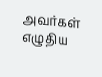அவர்கள் எழுதிய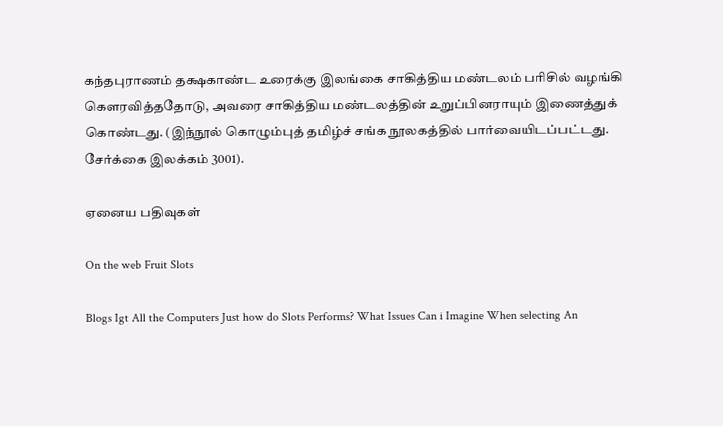கந்தபுராணம் தக்ஷகாண்ட உரைக்கு இலங்கை சாகித்திய மண்டலம் பரிசில் வழங்கி கௌரவித்ததோடு, அவரை சாகித்திய மண்டலத்தின் உறுப்பினராயும் இணைத்துக் கொண்டது. (இந்நூல் கொழும்புத் தமிழ்ச் சங்க நூலகத்தில் பார்வையிடப்பட்டது. சேர்க்கை இலக்கம் 3001).

ஏனைய பதிவுகள்

On the web Fruit Slots

Blogs Igt All the Computers Just how do Slots Performs? What Issues Can i Imagine When selecting An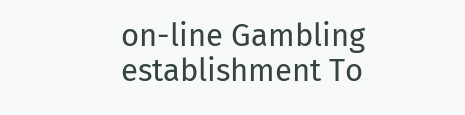on-line Gambling establishment To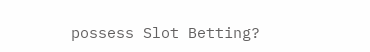possess Slot Betting?